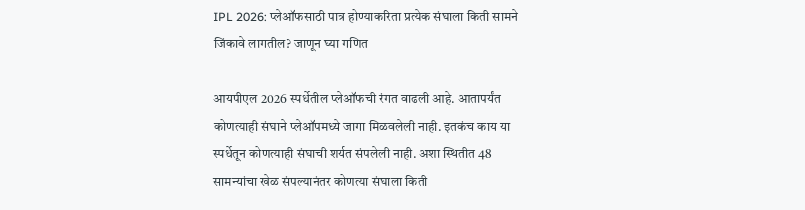IPL 2026: प्लेऑफसाठी पात्र होण्याकरिता प्रत्येक संघाला किती सामने जिंकावे लागतील? जाणून घ्या गणित

आयपीएल 2026 स्पर्धेतील प्लेऑफची रंगत वाढली आहे. आतापर्यंत कोणत्याही संघाने प्लेऑपमध्ये जागा मिळवलेली नाही. इतकंच काय या स्पर्धेतून कोणत्याही संघाची शर्यत संपलेली नाही. अशा स्थितीत 48 सामन्यांचा खेळ संपल्यानंतर कोणत्या संघाला किती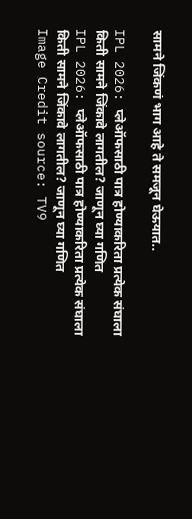सामने जिंकणं भाग आहे ते समजून घेऊयात..

IPL 2026: प्लेऑफसाठी पात्र होण्याकरिता प्रत्येक संघाला किती सामने जिंकावे लागतील? जाणून घ्या गणित
IPL 2026: प्लेऑफसाठी पात्र होण्याकरिता प्रत्येक संघाला किती सामने जिंकावे लागतील? जाणून घ्या गणित
Image Credit source: TV9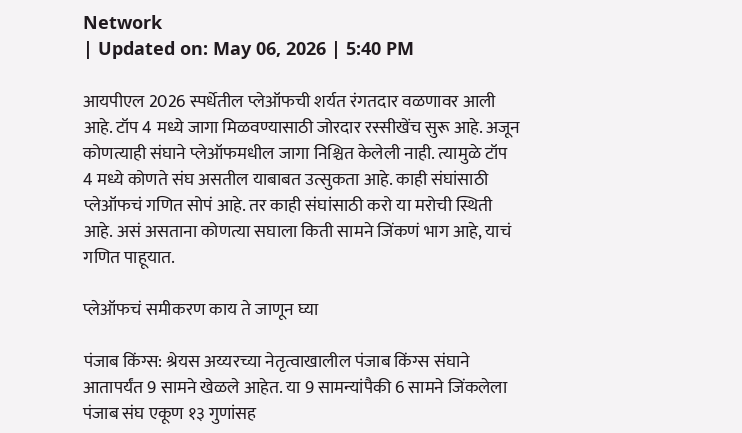Network
| Updated on: May 06, 2026 | 5:40 PM

आयपीएल 2026 स्पर्धेतील प्लेऑफची शर्यत रंगतदार वळणावर आली आहे. टॉप 4 मध्ये जागा मिळवण्यासाठी जोरदार रस्सीखेंच सुरू आहे. अजून कोणत्याही संघाने प्लेऑफमधील जागा निश्चित केलेली नाही. त्यामुळे टॉप 4 मध्ये कोणते संघ असतील याबाबत उत्सुकता आहे. काही संघांसाठी प्लेऑफचं गणित सोपं आहे. तर काही संघांसाठी करो या मरोची स्थिती आहे. असं असताना कोणत्या सघाला किती सामने जिंकणं भाग आहे, याचं गणित पाहूयात.

प्लेऑफचं समीकरण काय ते जाणून घ्या

पंजाब किंग्स: श्रेयस अय्यरच्या नेतृत्वाखालील पंजाब किंग्स संघाने आतापर्यंत 9 सामने खेळले आहेत. या 9 सामन्यांपैकी 6 सामने जिंकलेला पंजाब संघ एकूण १३ गुणांसह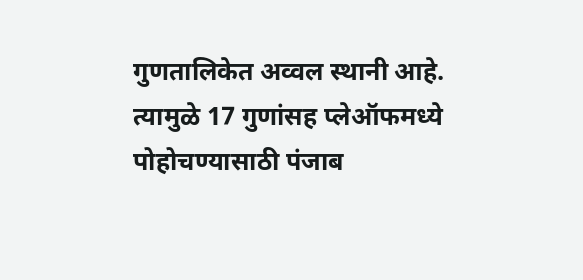गुणतालिकेत अव्वल स्थानी आहे. त्यामुळे 17 गुणांसह प्लेऑफमध्ये पोहोचण्यासाठी पंजाब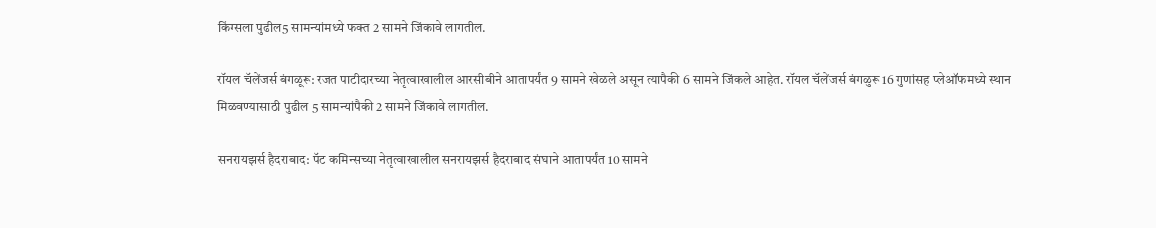किंग्सला पुढील5 सामन्यांमध्ये फक्त 2 सामने जिंकावे लागतील.

रॉयल चॅलेंजर्स बंगळूरू: रजत पाटीदारच्या नेतृत्वाखालील आरसीबीने आतापर्यंत 9 सामने खेळले असून त्यापैकी 6 सामने जिंकले आहेत. रॉयल चॅलेंजर्स बंगळुरू 16 गुणांसह प्लेऑफमध्ये स्थान मिळवण्यासाठी पुढील 5 सामन्यांपैकी 2 सामने जिंकावे लागतील.

सनरायझर्स हैदराबाद: पॅट कमिन्सच्या नेतृत्वाखालील सनरायझर्स हैदराबाद संघाने आतापर्यंत 10 सामने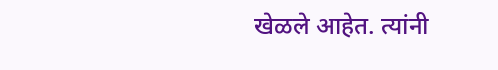खेळले आहेत. त्यांनी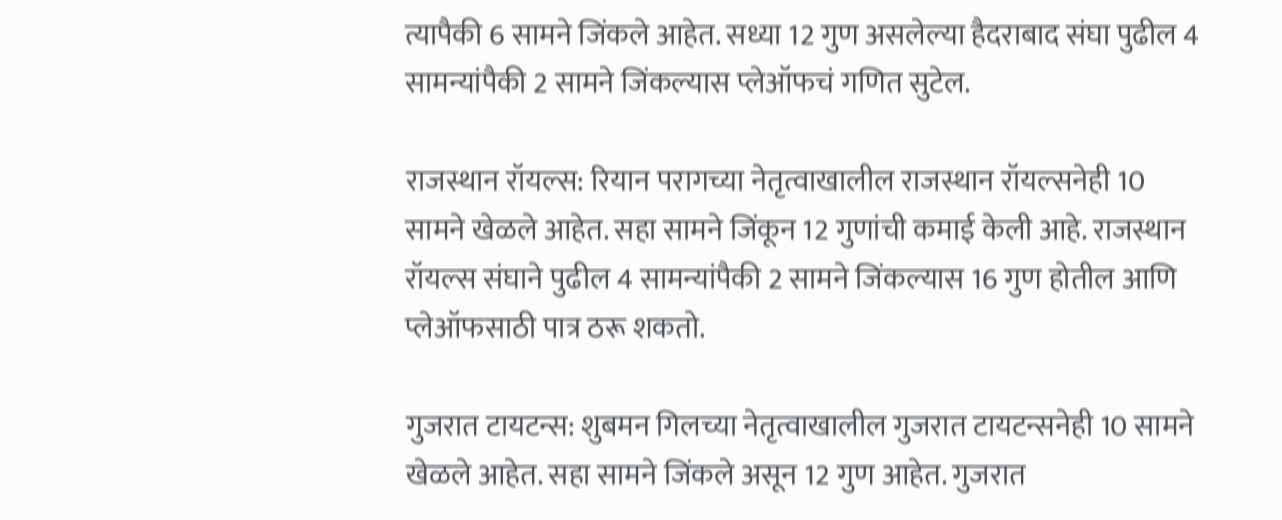त्यापैकी 6 सामने जिंकले आहेत. सध्या 12 गुण असलेल्या हैदराबाद संघा पुढील 4 सामन्यांपैकी 2 सामने जिंकल्यास प्लेऑफचं गणित सुटेल.

राजस्थान रॉयल्स: रियान परागच्या नेतृत्वाखालील राजस्थान रॉयल्सनेही 10 सामने खेळले आहेत. सहा सामने जिंकून 12 गुणांची कमाई केली आहे. राजस्थान रॉयल्स संघाने पुढील 4 सामन्यांपैकी 2 सामने जिंकल्यास 16 गुण होतील आणि प्लेऑफसाठी पात्र ठरू शकतो.

गुजरात टायटन्स: शुबमन गिलच्या नेतृत्वाखालील गुजरात टायटन्सनेही 10 सामने खेळले आहेत. सहा सामने जिंकले असून 12 गुण आहेत. गुजरात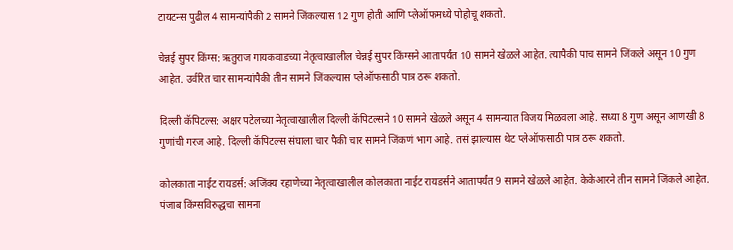टायटन्स पुढील 4 सामन्यांपैकी 2 सामने जिंकल्यास 12 गुण होती आणि प्लेऑफमध्ये पोहोचू शकतो.

चेन्नई सुपर किंग्स: ऋतुराज गायकवाडच्या नेतृत्वाखालील चेन्नई सुपर किंग्सने आतापर्यंत 10 सामने खेळले आहेत. त्यापैकी पाच सामने जिंकले असून 10 गुण आहेत. उर्वरित चार सामन्यांपैकी तीन सामने जिंकल्यास प्लेऑफसाठी पात्र ठरू शकतो.

दिल्ली कॅपिटल्स: अक्षर पटेलच्या नेतृत्वाखालील दिल्ली कॅपिटल्सने 10 सामने खेळले असून 4 सामन्यात विजय मिळवला आहे. सध्या 8 गुण असून आणखी 8 गुणांची गरज आहे. दिल्ली कॅपिटल्स संघाला चार पैकी चार सामने जिंकणं भाग आहे. तसं झाल्यास थेट प्लेऑफसाठी पात्र ठरू शकतो.

कोलकाता नाईट रायडर्स: अजिंक्य रहाणेच्या नेतृत्वाखालील कोलकाता नाईट रायडर्सने आतापर्यंत 9 सामने खेळले आहेत. केकेआरने तीन सामने जिंकले आहेत. पंजाब किंग्सविरुद्धचा सामना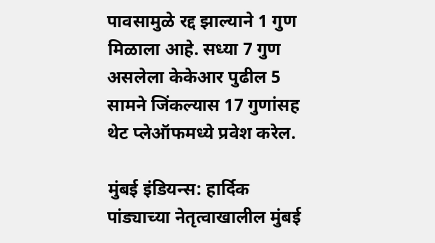पावसामुळे रद्द झाल्याने 1 गुण मिळाला आहे. सध्या 7 गुण असलेला केकेआर पुढील 5 सामने जिंकल्यास 17 गुणांसह थेट प्लेऑफमध्ये प्रवेश करेल.

मुंबई इंडियन्स: हार्दिक पांड्याच्या नेतृत्वाखालील मुंबई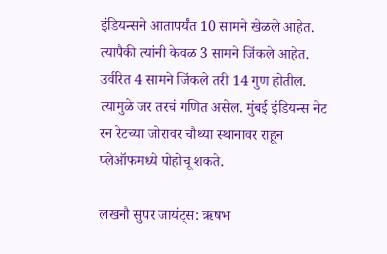इंडियन्सने आतापर्यंत 10 सामने खेळले आहेत. त्यापैकी त्यांनी केवळ 3 सामने जिंकले आहेत. उर्वरित 4 सामने जिंकले तरी 14 गुण होतील. त्यामुळे जर तरचं गणित असेल. मुंबई इंडियन्स नेट रन रेटच्या जोरावर चौथ्या स्थानावर राहून प्लेऑफमध्ये पोहोचू शकते.

लखनौ सुपर जायंट्स: ऋषभ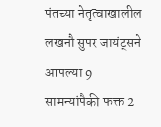पंतच्या नेतृत्वाखालील लखनौ सुपर जायंट्सने आपल्या 9 सामन्यांपैकी फक्त 2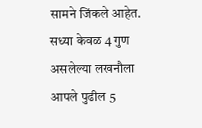सामने जिंकले आहेत. सध्या केवळ 4 गुण असलेल्या लखनौला आपले पुढील 5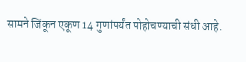सामने जिंकून एकूण 14 गुणांपर्यंत पोहोचण्याची संधी आहे.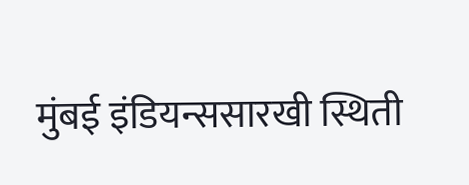मुंबई इंडियन्ससारखी स्थिती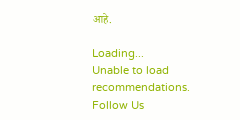आहे.

Loading...
Unable to load recommendations.
Follow Us